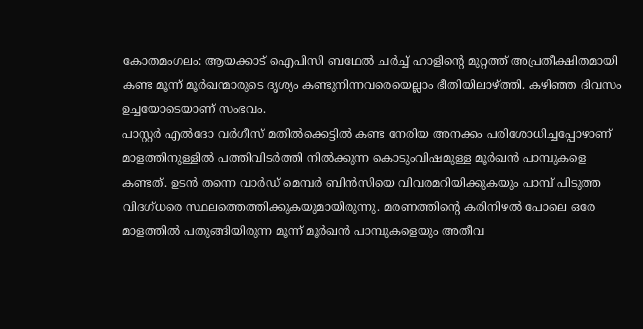കോതമംഗലം: ആയക്കാട് ഐപിസി ബഥേൽ ചർച്ച് ഹാളിന്റെ മുറ്റത്ത് അപ്രതീക്ഷിതമായി കണ്ട മൂന്ന് മൂർഖന്മാരുടെ ദൃശ്യം കണ്ടുനിന്നവരെയെല്ലാം ഭീതിയിലാഴ്ത്തി. കഴിഞ്ഞ ദിവസം ഉച്ചയോടെയാണ് സംഭവം.
പാസ്റ്റർ എൽദോ വർഗീസ് മതിൽക്കെട്ടിൽ കണ്ട നേരിയ അനക്കം പരിശോധിച്ചപ്പോഴാണ് മാളത്തിനുള്ളിൽ പത്തിവിടർത്തി നിൽക്കുന്ന കൊടുംവിഷമുള്ള മൂർഖൻ പാമ്പുകളെ കണ്ടത്. ഉടൻ തന്നെ വാർഡ് മെമ്പർ ബിൻസിയെ വിവരമറിയിക്കുകയും പാമ്പ് പിടുത്ത വിദഗ്ധരെ സ്ഥലത്തെത്തിക്കുകയുമായിരുന്നു. മരണത്തിന്റെ കരിനിഴൽ പോലെ ഒരേ മാളത്തിൽ പതുങ്ങിയിരുന്ന മൂന്ന് മൂർഖൻ പാമ്പുകളെയും അതീവ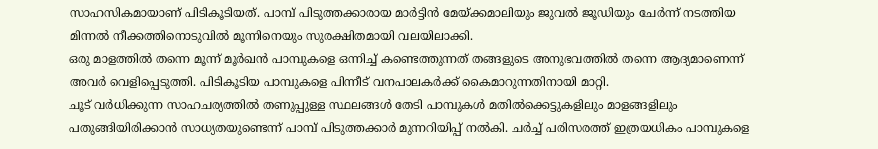സാഹസികമായാണ് പിടികൂടിയത്. പാമ്പ് പിടുത്തക്കാരായ മാർട്ടിൻ മേയ്ക്കമാലിയും ജുവൽ ജൂഡിയും ചേർന്ന് നടത്തിയ മിന്നൽ നീക്കത്തിനൊടുവിൽ മൂന്നിനെയും സുരക്ഷിതമായി വലയിലാക്കി.
ഒരു മാളത്തിൽ തന്നെ മൂന്ന് മൂർഖൻ പാമ്പുകളെ ഒന്നിച്ച് കണ്ടെത്തുന്നത് തങ്ങളുടെ അനുഭവത്തിൽ തന്നെ ആദ്യമാണെന്ന് അവർ വെളിപ്പെടുത്തി. പിടികൂടിയ പാമ്പുകളെ പിന്നീട് വനപാലകർക്ക് കൈമാറുന്നതിനായി മാറ്റി.
ചൂട് വർധിക്കുന്ന സാഹചര്യത്തിൽ തണുപ്പുള്ള സ്ഥലങ്ങൾ തേടി പാമ്പുകൾ മതിൽക്കെട്ടുകളിലും മാളങ്ങളിലും പതുങ്ങിയിരിക്കാൻ സാധ്യതയുണ്ടെന്ന് പാമ്പ് പിടുത്തക്കാർ മുന്നറിയിപ്പ് നൽകി. ചർച്ച് പരിസരത്ത് ഇത്രയധികം പാമ്പുകളെ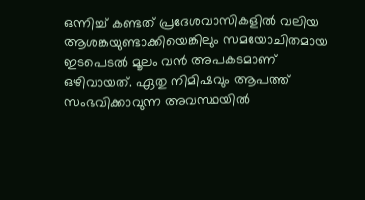ഒന്നിച്ച് കണ്ടത് പ്രദേശവാസികളിൽ വലിയ ആശങ്കയുണ്ടാക്കിയെങ്കിലും സമയോചിതമായ ഇടപെടൽ മൂലം വൻ അപകടമാണ് ഒഴിവായത്. ഏതു നിമിഷവും ആപത്ത് സംഭവിക്കാവുന്ന അവസ്ഥയിൽ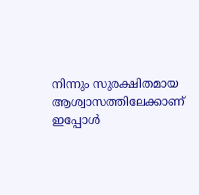നിന്നും സുരക്ഷിതമായ ആശ്വാസത്തിലേക്കാണ് ഇപ്പോൾ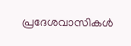പ്രദേശവാസികൾ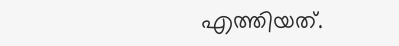എത്തിയത്.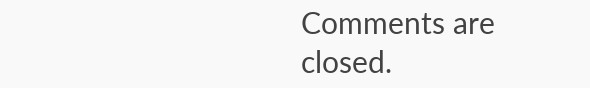Comments are closed.